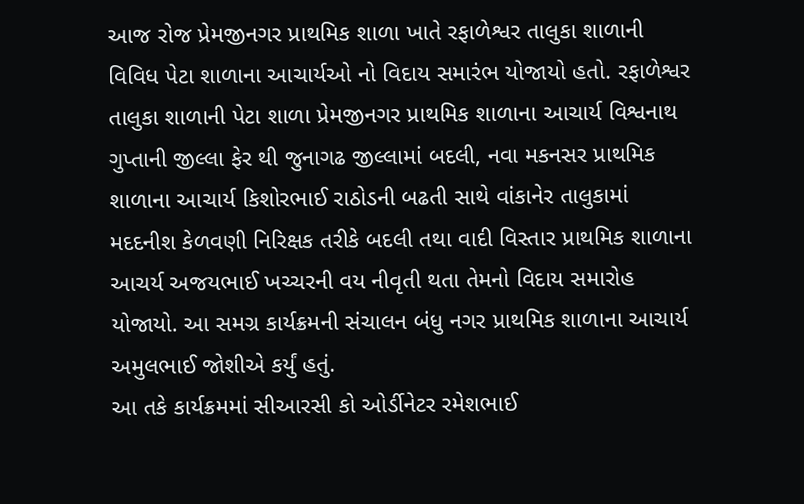આજ રોજ પ્રેમજીનગર પ્રાથમિક શાળા ખાતે રફાળેશ્વર તાલુકા શાળાની વિવિધ પેટા શાળાના આચાર્યઓ નો વિદાય સમારંભ યોજાયો હતો. રફાળેશ્વર તાલુકા શાળાની પેટા શાળા પ્રેમજીનગર પ્રાથમિક શાળાના આચાર્ય વિશ્વનાથ ગુપ્તાની જીલ્લા ફેર થી જુનાગઢ જીલ્લામાં બદલી, નવા મકનસર પ્રાથમિક શાળાના આચાર્ય કિશોરભાઈ રાઠોડની બઢતી સાથે વાંકાનેર તાલુકામાં મદદનીશ કેળવણી નિરિક્ષક તરીકે બદલી તથા વાદી વિસ્તાર પ્રાથમિક શાળાના આચર્ય અજયભાઈ ખચ્ચરની વય નીવૃતી થતા તેમનો વિદાય સમારોહ યોજાયો. આ સમગ્ર કાર્યક્રમની સંચાલન બંધુ નગર પ્રાથમિક શાળાના આચાર્ય અમુલભાઈ જોશીએ કર્યું હતું.
આ તકે કાર્યક્રમમાં સીઆરસી કો ઓર્ડીનેટર રમેશભાઈ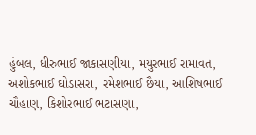હુંબલ, ધીરુભાઈ જાકાસણીયા, મયુરભાઈ રામાવત, અશોકભાઈ ઘોડાસરા, રમેશભાઈ છૈયા, આશિષભાઈ ચૌહાણ, કિશોરભાઈ ભટાસણા,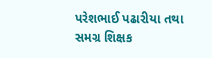પરેશભાઈ પઢારીયા તથા સમગ્ર શિક્ષક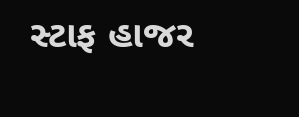સ્ટાફ હાજર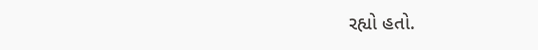રહ્યો હતો.